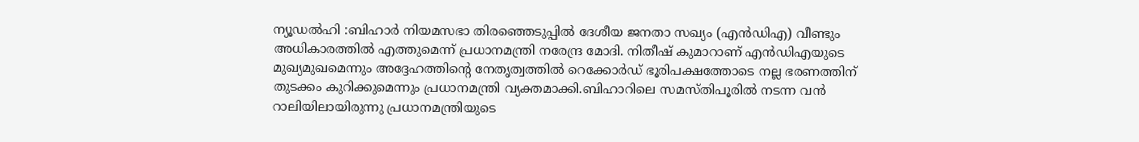ന്യൂഡൽഹി :ബിഹാർ നിയമസഭാ തിരഞ്ഞെടുപ്പിൽ ദേശീയ ജനതാ സഖ്യം (എൻഡിഎ) വീണ്ടും അധികാരത്തിൽ എത്തുമെന്ന് പ്രധാനമന്ത്രി നരേന്ദ്ര മോദി. നിതീഷ് കുമാറാണ് എൻഡിഎയുടെ മുഖ്യമുഖമെന്നും അദ്ദേഹത്തിന്റെ നേതൃത്വത്തിൽ റെക്കോർഡ് ഭൂരിപക്ഷത്തോടെ നല്ല ഭരണത്തിന് തുടക്കം കുറിക്കുമെന്നും പ്രധാനമന്ത്രി വ്യക്തമാക്കി.ബിഹാറിലെ സമസ്തിപൂരിൽ നടന്ന വൻ റാലിയിലായിരുന്നു പ്രധാനമന്ത്രിയുടെ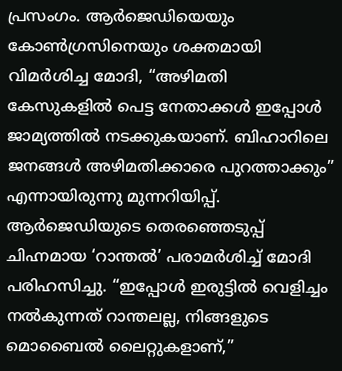പ്രസംഗം. ആർജെഡിയെയും കോൺഗ്രസിനെയും ശക്തമായി വിമർശിച്ച മോദി, “അഴിമതി കേസുകളിൽ പെട്ട നേതാക്കൾ ഇപ്പോൾ ജാമ്യത്തിൽ നടക്കുകയാണ്. ബിഹാറിലെ ജനങ്ങൾ അഴിമതിക്കാരെ പുറത്താക്കും” എന്നായിരുന്നു മുന്നറിയിപ്പ്.
ആർജെഡിയുടെ തെരഞ്ഞെടുപ്പ് ചിഹ്നമായ ‘റാന്തൽ’ പരാമർശിച്ച് മോദി പരിഹസിച്ചു. “ഇപ്പോൾ ഇരുട്ടിൽ വെളിച്ചം നൽകുന്നത് റാന്തലല്ല, നിങ്ങളുടെ മൊബൈൽ ലൈറ്റുകളാണ്,”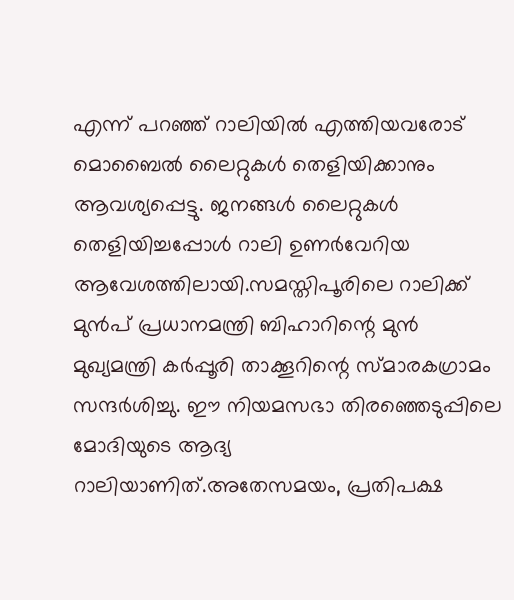എന്ന് പറഞ്ഞ് റാലിയിൽ എത്തിയവരോട് മൊബൈൽ ലൈറ്റുകൾ തെളിയിക്കാനും ആവശ്യപ്പെട്ടു. ജനങ്ങൾ ലൈറ്റുകൾ തെളിയിച്ചപ്പോൾ റാലി ഉണർവേറിയ ആവേശത്തിലായി.സമസ്തിപൂരിലെ റാലിക്ക് മുൻപ് പ്രധാനമന്ത്രി ബിഹാറിന്റെ മുൻ മുഖ്യമന്ത്രി കർപ്പൂരി താക്കൂറിന്റെ സ്മാരകഗ്രാമം സന്ദർശിച്ചു. ഈ നിയമസഭാ തിരഞ്ഞെടുപ്പിലെ മോദിയുടെ ആദ്യ റാലിയാണിത്.അതേസമയം, പ്രതിപക്ഷ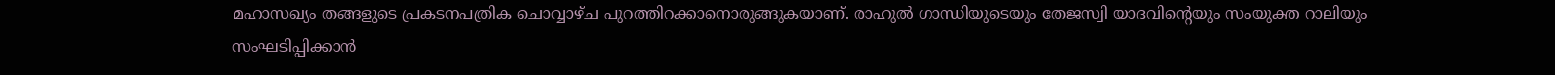മഹാസഖ്യം തങ്ങളുടെ പ്രകടനപത്രിക ചൊവ്വാഴ്ച പുറത്തിറക്കാനൊരുങ്ങുകയാണ്. രാഹുൽ ഗാന്ധിയുടെയും തേജസ്വി യാദവിന്റെയും സംയുക്ത റാലിയും സംഘടിപ്പിക്കാൻ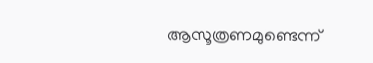ആസൂത്രണമുണ്ടെന്ന്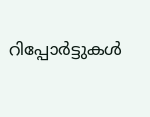റിപ്പോർട്ടുകൾ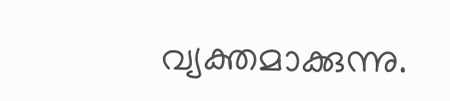വ്യക്തമാക്കുന്നു.